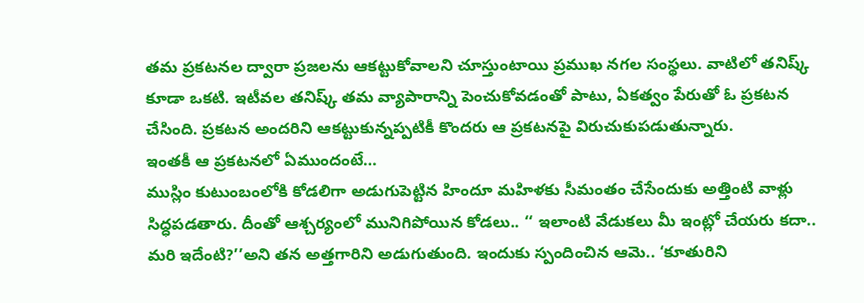తమ ప్రకటనల ద్వారా ప్రజలను ఆకట్టుకోవాలని చూస్తుంటాయి ప్రముఖ నగల సంస్థలు. వాటిలో తనిష్క్ కూడా ఒకటి. ఇటీవల తనిష్క్ తమ వ్యాపారాన్ని పెంచుకోవడంతో పాటు, ఏకత్వం పేరుతో ఓ ప్రకటన చేసింది. ప్రకటన అందరిని ఆకట్టుకున్నప్పటికీ కొందరు ఆ ప్రకటనపై విరుచుకుపడుతున్నారు.
ఇంతకీ ఆ ప్రకటనలో ఏముందంటే…
ముస్లిం కుటుంబంలోకి కోడలిగా అడుగుపెట్టిన హిందూ మహిళకు సీమంతం చేసేందుకు అత్తింటి వాళ్లు సిద్ధపడతారు. దీంతో ఆశ్చర్యంలో మునిగిపోయిన కోడలు.. ‘‘ ఇలాంటి వేడుకలు మీ ఇంట్లో చేయరు కదా.. మరి ఇదేంటి?’’అని తన అత్తగారిని అడుగుతుంది. ఇందుకు స్పందించిన ఆమె.. ‘కూతురిని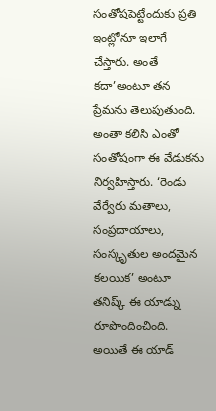సంతోషపెట్టేందుకు ప్రతి ఇంట్లోనూ ఇలాగే చేస్తారు. అంతే కదా’అంటూ తన ప్రేమను తెలుపుతుంది. అంతా కలిసి ఎంతో సంతోషంగా ఈ వేడుకను నిర్వహిస్తారు. ‘రెండు వేర్వేరు మతాలు, సంప్రదాయాలు, సంస్కృతుల అందమైన కలయిక’ అంటూ తనిష్క్ ఈ యాడ్ను రూపొందించింది.
అయితే ఈ యాడ్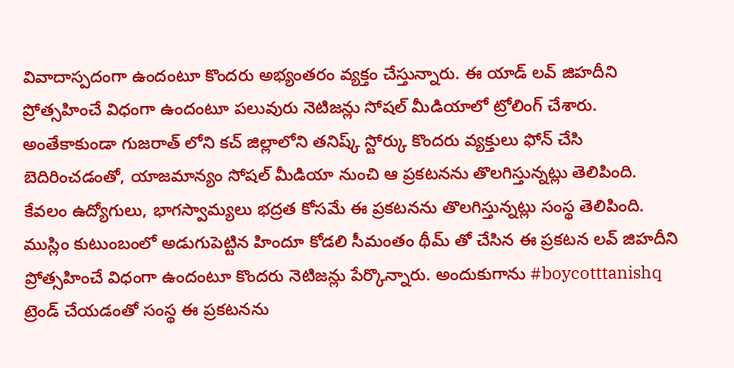వివాదాస్పదంగా ఉందంటూ కొందరు అభ్యంతరం వ్యక్తం చేస్తున్నారు. ఈ యాడ్ లవ్ జిహదీని ప్రోత్సహించే విధంగా ఉందంటూ పలువురు నెటిజన్లు సోషల్ మీడియాలో ట్రోలింగ్ చేశారు. అంతేకాకుండా గుజరాత్ లోని కచ్ జిల్లాలోని తనిష్క్ స్టోర్కు కొందరు వ్యక్తులు ఫోన్ చేసి బెదిరించడంతో, యాజమాన్యం సోషల్ మీడియా నుంచి ఆ ప్రకటనను తొలగిస్తున్నట్లు తెలిపింది. కేవలం ఉద్యోగులు, భాగస్వామ్యలు భద్రత కోసమే ఈ ప్రకటనను తొలగిస్తున్నట్లు సంస్థ తెలిపింది.
ముస్లిం కుటుంబంలో అడుగుపెట్టిన హిందూ కోడలి సీమంతం థీమ్ తో చేసిన ఈ ప్రకటన లవ్ జిహదీని ప్రోత్సహించే విధంగా ఉందంటూ కొందరు నెటిజన్లు పేర్కొన్నారు. అందుకుగాను #boycotttanishq ట్రెండ్ చేయడంతో సంస్థ ఈ ప్రకటనను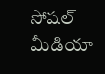సోషల్ మీడియా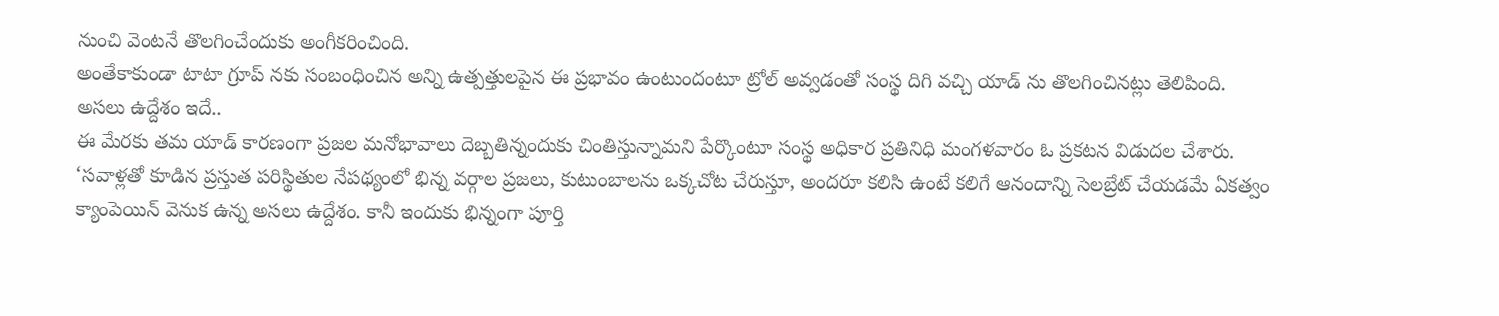నుంచి వెంటనే తొలగించేందుకు అంగీకరించింది.
అంతేకాకుండా టాటా గ్రూప్ నకు సంబంధించిన అన్ని ఉత్పత్తులపైన ఈ ప్రభావం ఉంటుందంటూ ట్రోల్ అవ్వడంతో సంస్థ దిగి వచ్చి యాడ్ ను తొలగించినట్లు తెలిపింది.
అసలు ఉద్దేశం ఇదే..
ఈ మేరకు తమ యాడ్ కారణంగా ప్రజల మనోభావాలు దెబ్బతిన్నందుకు చింతిస్తున్నామని పేర్కొంటూ సంస్థ అధికార ప్రతినిధి మంగళవారం ఓ ప్రకటన విడుదల చేశారు. ‘సవాళ్లతో కూడిన ప్రస్తుత పరిస్థితుల నేపథ్యంలో భిన్న వర్గాల ప్రజలు, కుటుంబాలను ఒక్కచోట చేరుస్తూ, అందరూ కలిసి ఉంటే కలిగే ఆనందాన్ని సెలబ్రేట్ చేయడమే ఏకత్వం క్యాంపెయిన్ వెనుక ఉన్న అసలు ఉద్దేశం. కానీ ఇందుకు భిన్నంగా పూర్తి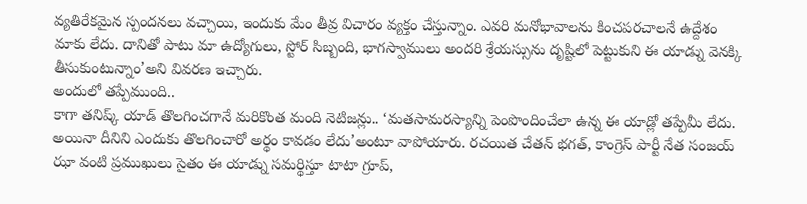వ్యతిరేకమైన స్పందనలు వచ్చాయి, ఇందుకు మేం తీవ్ర విచారం వ్యక్తం చేస్తున్నాం. ఎవరి మనోభావాలను కించపరచాలనే ఉద్దేశం మాకు లేదు. దానితో పాటు మా ఉద్యోగులు, స్టోర్ సిబ్బంది, భాగస్వాములు అందరి శ్రేయస్సును దృష్టిలో పెట్టుకుని ఈ యాడ్ను వెనక్కి తీసుకుంటున్నాం’అని వివరణ ఇచ్చారు.
అందులో తప్పేముంది..
కాగా తనిష్క్ యాడ్ తొలగించగానే మరికొంత మంది నెటిజన్లు.. ‘మతసామరస్యాన్ని పెంపొందించేలా ఉన్న ఈ యాడ్లో తప్పేమీ లేదు. అయినా దీనిని ఎందుకు తొలగించారో అర్థం కావడం లేదు’అంటూ వాపోయారు. రచయిత చేతన్ భగత్, కాంగ్రెస్ పార్టీ నేత సంజయ్ ఝా వంటి ప్రముఖులు సైతం ఈ యాడ్ను సమర్థిస్తూ టాటా గ్రూప్,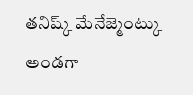తనిష్క్ మేనేజ్మెంట్కు అండగా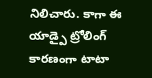నిలిచారు. కాగా ఈ యాడ్పై ట్రోలింగ్ కారణంగా టాటా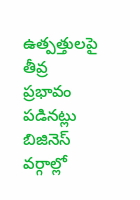ఉత్పత్తులపై తీవ్ర ప్రభావం పడినట్లు బిజినెస్ వర్గాల్లో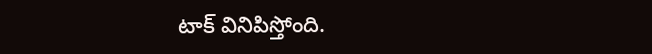టాక్ వినిపిస్తోంది.